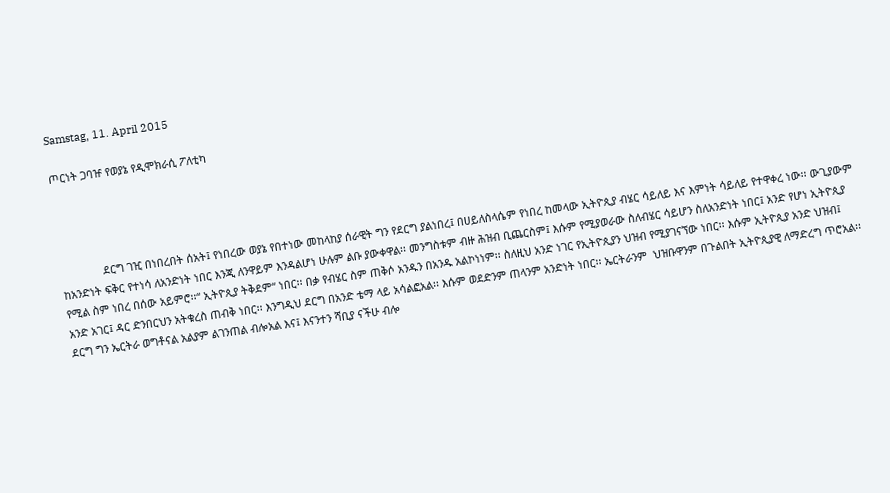Samstag, 11. April 2015

ጦርነት ጋባዡ የወያኔ የዲሞክራሲ ፖለቲካ




              ደርግ ገዢ በነበረበት ሰአት፤ የነበረው ወያኔ የበተነው መከላከያ ሰራዊት ግን የደርግ ያልነበረ፤ በሀይለስላሴም የነበረ ከመላው ኢትዮጲያ ብሄር ሳይለይ እና እምነት ሳይለይ የተዋቀረ ነው፡፡ ውጊያውም ከአንድነት ፍቅር የተነሳ ለአንድነት ነበር እንጂ ለንዋይም እንዳልሆነ ሁሉም ልቡ ያውቀዋል፡፡ መንግስቱም ብዙ ሕዝብ ቢጨርስም፤ እሱም የሚያወራው ስለብሄር ሳይሆን ስለአንድነት ነበር፤ አንድ የሆነ ኢትዮጲያ የሚል ስም ነበረ በሰው አይምሮ፡፡“ ኢትዮጲያ ትቅደም“ ነበር፡፡ በቃ የብሄር ስም ጠቅሶ አንዱን በአንዱ አልኮነነም፡፡ ስለዚህ አንድ ነገር የኢትዮጲያን ህዝብ የሚያገናኘው ነበር፡፡ እሱም ኢትዮጲያ አንድ ህዝብ፤ አንድ አገር፤ ዳር ድንበርህን አትቁረስ ጠብቅ ነበር፡፡ እንግዲህ ደርግ በአንድ ቴማ ላይ አሳልፎአል፡፡ እሱም ወደድንም ጠላንም አንድነት ነበር፡፡ ኤርትራንም  ህዝቡዋንም በጉልበት ኢትዮጲያዊ ለማድረግ ጥሮአል፡፡ ደርግ ግን ኤርትራ ወግቶናል አልያም ልገንጠል ብሎአል እና፤ እናንተን ሻቢያ ናችሁ ብሎ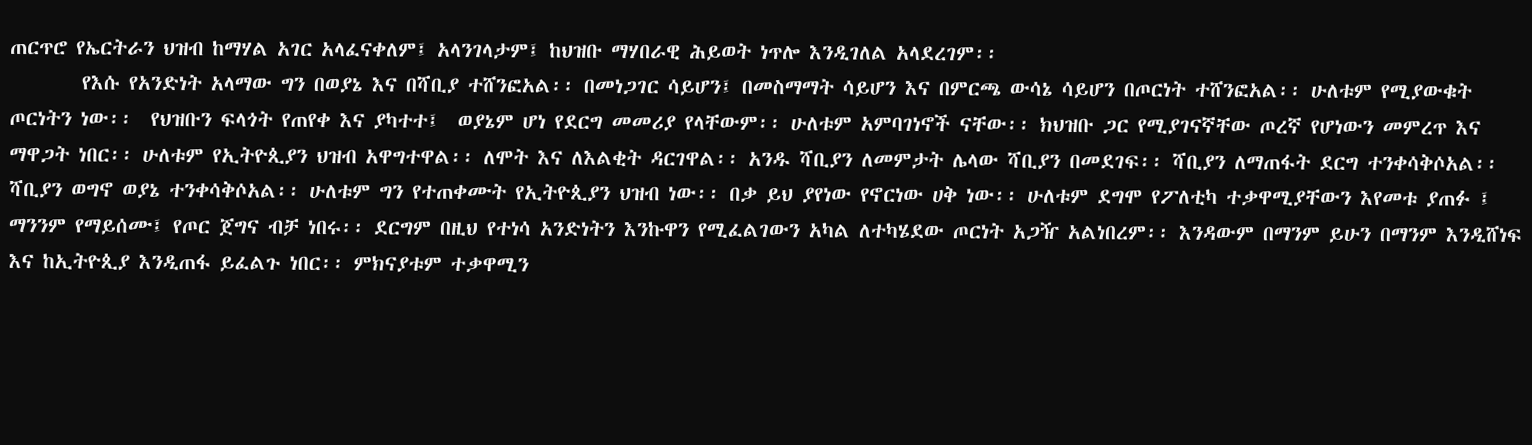ጠርጥሮ የኤርትራን ህዝብ ከማሃል አገር አላፈናቀለም፤ አላንገላታም፤ ከህዝቡ ማሃበራዊ ሕይወት ነጥሎ እንዲገለል አላደረገም፡፡
        የእሱ የአንድነት አላማው ግን በወያኔ እና በሻቢያ ተሸንፎአል፡፡ በመነጋገር ሳይሆን፤ በመስማማት ሳይሆን እና በምርጫ ውሳኔ ሳይሆን በጦርነት ተሸንፎአል፡፡ ሁለቱም የሚያውቁት ጦርነትን ነው፡፡  የህዝቡን ፍላጎት የጠየቀ እና ያካተተ፤  ወያኔም ሆነ የደርግ መመሪያ የላቸውም፡፡ ሁለቱም አምባገነኖች ናቸው፡፡ ክህዝቡ ጋር የሚያገናኛቸው ጦረኛ የሆነውን መምረጥ እና ማዋጋት ነበር፡፡ ሁለቱም የኢትዮጲያን ህዝብ አዋግተዋል፡፡ ለሞት እና ለእልቂት ዳርገዋል፡፡ አንዱ ሻቢያን ለመምታት ሌላው ሻቢያን በመደገፍ፡፡ ሻቢያን ለማጠፋት ደርግ ተንቀሳቅሶአል፡፡ ሻቢያን ወግኖ ወያኔ ተንቀሳቅሶአል፡፡ ሁለቱም ግን የተጠቀሙት የኢትዮጲያን ህዝብ ነው፡፡ በቃ ይህ ያየነው የኖርነው ሀቅ ነው፡፡ ሁለቱም ደግሞ የፖለቲካ ተቃዋሚያቸውን እየመቱ ያጠፉ ፤ ማንንም የማይሰሙ፤ የጦር ጀግና ብቻ ነበሩ፡፡ ደርግም በዚህ የተነሳ አንድነትን እንኩዋን የሚፈልገውን አካል ለተካሄደው ጦርነት አጋዥ አልነበረም፡፡ እንዳውም በማንም ይሁን በማንም እንዲሸነፍ እና ከኢትዮጲያ እንዲጠፋ ይፈልጉ ነበር፡፡ ምክናያቱም ተቃዋሚን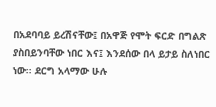በአደባባይ ይረሽናቸው፤ በአዋጅ የሞት ፍርድ በግልጽ ያስበይንባቸው ነበር እና፤ እንደሰው በላ ይታይ ስለነበር ነው፡፡ ደርግ አላማው ሁሉ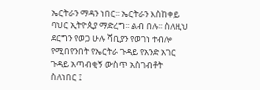ኤርትራን ማዳን ነበር፡፡ ኤርትራን እስከቀይ ባህር ኢትዮጲያ ማድረግ፡፡ ልብ በሉ፡፡ ስለዚህ ደርግን የወጋ ሁሉ ሻቢያን የወገነ ተብሎ የሚበየንበት የኤርትራ ጉዳይ የአንድ አገር ጉዳይ አጣብቂኝ ውስጥ አስገብቶት ስለነበር ፤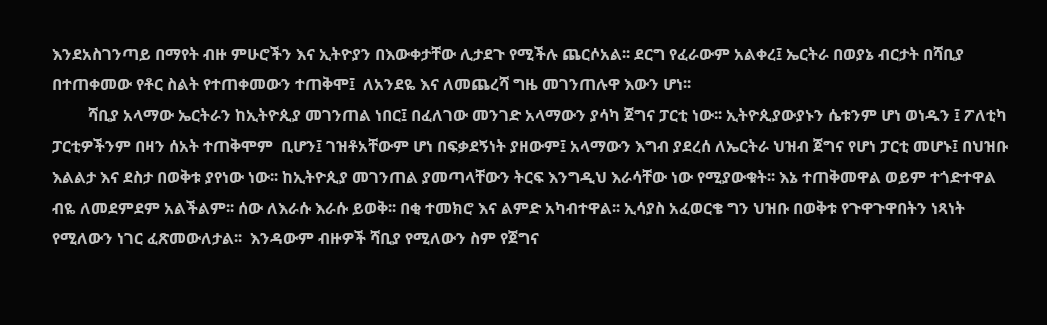እንደአስገንጣይ በማየት ብዙ ምሁሮችን እና ኢትዮያን በእውቀታቸው ሊታደጉ የሚችሉ ጨርሶአል፡፡ ደርግ የፈራውም አልቀረ፤ ኤርትራ በወያኔ ብርታት በሻቢያ በተጠቀመው የቶር ስልት የተጠቀመውን ተጠቅሞ፤  ለአንደዬ እና ለመጨረሻ ግዜ መገንጠሉዋ እውን ሆነ፡፡
         ሻቢያ አላማው ኤርትራን ከኢትዮጲያ መገንጠል ነበር፤ በፈለገው መንገድ አላማውን ያሳካ ጀግና ፓርቲ ነው፡፡ ኢትዮጲያውያኑን ሴቱንም ሆነ ወነዱን ፤ ፖለቲካ ፓርቲዎችንም በዛን ሰአት ተጠቅሞም  ቢሆን፤ ገዝቶአቸውም ሆነ በፍቃደኝነት ያዘውም፤ አላማውን እግብ ያደረሰ ለኤርትራ ህዝብ ጀግና የሆነ ፓርቲ መሆኑ፤ በህዝቡ እልልታ እና ደስታ በወቅቱ ያየነው ነው፡፡ ከኢትዮጲያ መገንጠል ያመጣላቸውን ትርፍ እንግዲህ እራሳቸው ነው የሚያውቁት፡፡ እኔ ተጠቅመዋል ወይም ተጎድተዋል ብዬ ለመደምደም አልችልም፡፡ ሰው ለእራሱ እራሱ ይወቅ፡፡ በቂ ተመክሮ እና ልምድ አካብተዋል፡፡ ኢሳያስ አፈወርቄ ግን ህዝቡ በወቅቱ የጉዋጉዋበትን ነጻነት የሚለውን ነገር ፈጽመውለታል፡፡  እንዳውም ብዙዎች ሻቢያ የሚለውን ስም የጀግና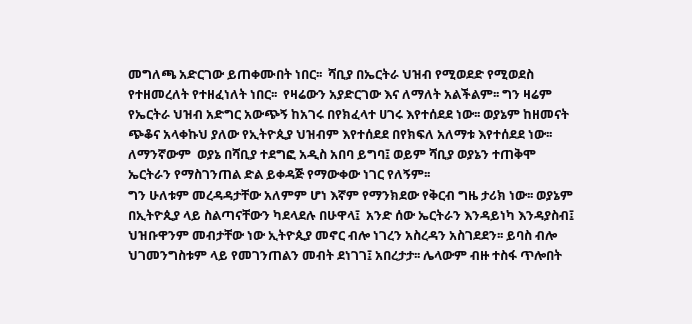መግለጫ አድርገው ይጠቀሙበት ነበር፡፡  ሻቢያ በኤርትራ ህዝብ የሚወደድ የሚወደስ የተዘመረለት የተዘፈነለት ነበር፡፡  የዛሬውን አያድርገው እና ለማለት አልችልም፡፡ ግን ዛሬም የኤርትራ ህዝብ አድግር አውጭኝ ከአገሩ በየክፈላተ ሀገሩ እየተሰደደ ነው፡፡ ወያኔም ከዘመናት ጭቆና አላቀኩህ ያለው የኢትዮጲያ ህዝብም እየተሰደደ በየክፍለ አለማቱ እየተሰደደ ነው፡፡ ለማንኛውም  ወያኔ በሻቢያ ተደግፎ አዲስ አበባ ይግባ፤ ወይም ሻቢያ ወያኔን ተጠቅሞ ኤርትራን የማስገንጠል ድል ይቀዳጅ የማውቀው ነገር የለኝም፡፡
ግን ሁለቱም መረዳዳታቸው አለምም ሆነ እኛም የማንክደው የቅርብ ግዜ ታሪክ ነው፡፡ ወያኔም በኢትዮጲያ ላይ ስልጣናቸውን ካደላደሉ በሁዋላ፤  አንድ ሰው ኤርትራን እንዳይነካ እንዳያስብ፤ ህዝቡዋንም መብታቸው ነው ኢትዮጲያ መኖር ብሎ ነገረን አስረዳን አስገደደን፡፡ ይባስ ብሎ ህገመንግስቱም ላይ የመገንጠልን መብት ደነገገ፤ አበረታታ፡፡ ሌላውም ብዙ ተስፋ ጥሎበት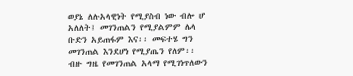ወያኔ ለሉአላዊነት የሚያስብ ነው ብሎ ሆ አለለት፤ መገንጠልን የሚያልምም ሌላ ቡድን አይጠፋም እና፡፡ መፍተሄ ግን መገንጠል እንደሆነ የሚያጤን የለም፡፡ ብዙ ግዜ የመገንጠል አላማ የሚገነጥለውን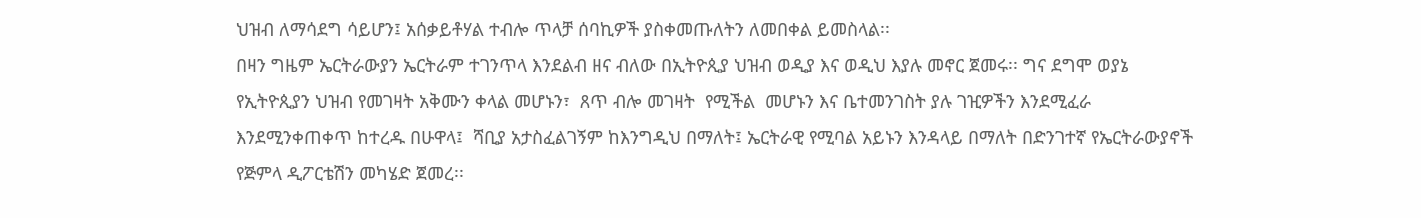ህዝብ ለማሳደግ ሳይሆን፤ አሰቃይቶሃል ተብሎ ጥላቻ ሰባኪዎች ያስቀመጡለትን ለመበቀል ይመስላል፡፡
በዛን ግዜም ኤርትራውያን ኤርትራም ተገንጥላ እንደልብ ዘና ብለው በኢትዮጲያ ህዝብ ወዲያ እና ወዲህ እያሉ መኖር ጀመሩ፡፡ ግና ደግሞ ወያኔ የኢትዮጲያን ህዝብ የመገዛት አቅሙን ቀላል መሆኑን፣  ጸጥ ብሎ መገዛት  የሚችል  መሆኑን እና ቤተመንገስት ያሉ ገዢዎችን እንደሚፈራ እንደሚንቀጠቀጥ ከተረዱ በሁዋላ፤  ሻቢያ አታስፈልገኝም ከእንግዲህ በማለት፤ ኤርትራዊ የሚባል አይኑን እንዳላይ በማለት በድንገተኛ የኤርትራውያኖች የጅምላ ዲፖርቴሽን መካሄድ ጀመረ፡፡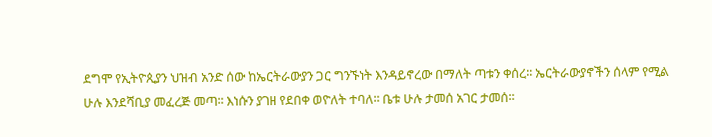ደግሞ የኢትዮጲያን ህዝብ አንድ ሰው ከኤርትራውያን ጋር ግንኙነት እንዳይኖረው በማለት ጣቱን ቀሰረ፡፡ ኤርትራውያኖችን ሰላም የሚል ሁሉ እንደሻቢያ መፈረጅ መጣ፡፡ እነሱን ያገዘ የደበቀ ወዮለት ተባለ፡፡ ቤቱ ሁሉ ታመሰ አገር ታመሰ፡፡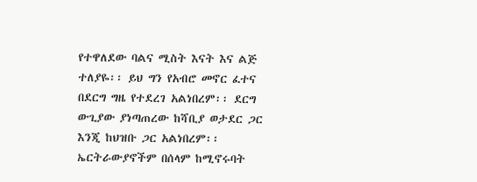የተዋለደው ባልና ሚስት እናት እና ልጅ ተለያዬ፡፡ ይህ ግን የአብሮ መኖር ፈተና በደርግ ግዜ የተደረገ አልነበረም፡፡ ደርግ ውጊያው ያነጣጠረው ከሻቢያ ወታደር ጋር እንጂ ከህዝቡ ጋር አልነበረም፡፡ ኤርትራውያኖችም በሰላም ከሚኖሩባት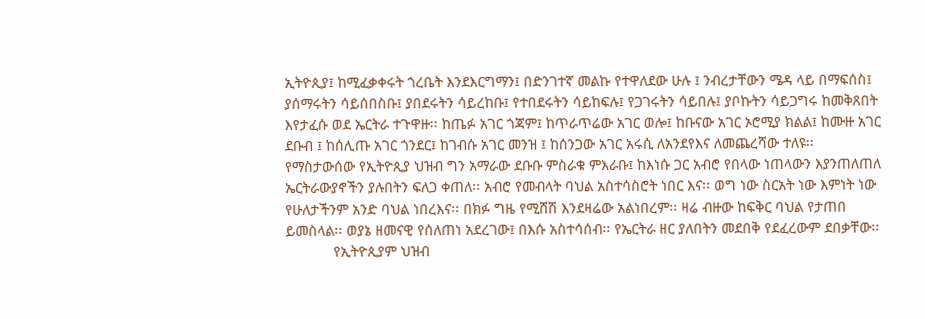ኢትዮጲያ፤ ከሚፈቃቀሩት ጎረቤት እንደእርግማን፤ በድንገተኛ መልኩ የተዋለደው ሁሉ ፤ ንብረታቸውን ሜዳ ላይ በማፍሰስ፤ ያሰማሩትን ሳይሰበስቡ፤ ያበደሩትን ሳይረከቡ፤ የተበደሩትን ሳይከፍሉ፤ የጋገሩትን ሳይበሉ፤ ያቦኩትን ሳይጋግሩ ከመቅጸበት እየታፈሱ ወደ ኤርትራ ተጉዋዙ፡፡ ከጤፉ አገር ጎጃም፤ ከጥራጥሬው አገር ወሎ፤ ከቡናው አገር ኦሮሚያ ክልል፤ ከሙዙ አገር ደቡብ ፤ ከሰሊጡ አገር ጎንደር፤ ከገብሱ አገር መንዝ ፤ ከሰንጋው አገር አሩሲ ለአንደየእና ለመጨረሻው ተለዩ፡፡ የማስታውሰው የኢትዮጲያ ህዝብ ግን አማራው ደቡቡ ምስራቁ ምእራቡ፤ ከእነሱ ጋር አብሮ የበላው ነጠላውን እያንጠለጠለ  ኤርትራውያኖችን ያሉበትን ፍለጋ ቀጠለ፡፡ አብሮ የመብላት ባህል አስተሳስሮት ነበር እና፡፡ ወግ ነው ስርአት ነው እምነት ነው የሁለታችንም አንድ ባህል ነበረእና፡፡ በክፉ ግዜ የሚሸሽ እንደዛሬው አልነበረም፡፡ ዛሬ ብዙው ከፍቅር ባህል የታጠበ ይመስላል፡፡ ወያኔ ዘመናዊ የሰለጠነ አደረገው፤ በእሱ አስተሳሰብ፡፡ የኤርትራ ዘር ያለበትን መደበቅ የደፈረውም ደበቃቸው፡፡
            የኢትዮጲያም ህዝብ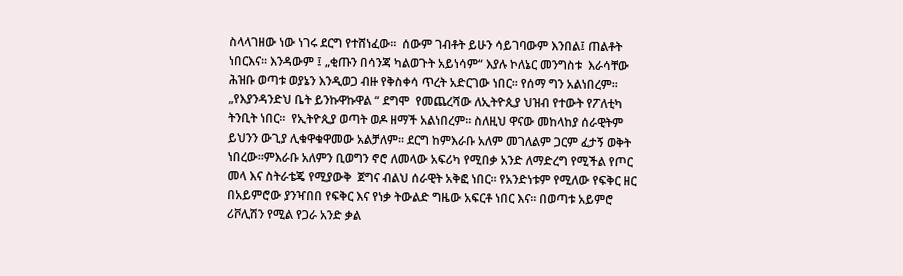ስላላገዘው ነው ነገሩ ደርግ የተሸነፈው፡፡  ሰውም ገብቶት ይሁን ሳይገባውም እንበል፤ ጠልቶት ነበርእና፡፡ እንዳውም ፤ „ቂጡን በሳንጃ ካልወጉት አይነሳም“ እያሉ ኮለኔር መንግስቱ  እራሳቸው ሕዝቡ ወጣቱ ወያኔን እንዲወጋ ብዙ የቅስቀሳ ጥረት አድርገው ነበር፡፡ የሰማ ግን አልነበረም፡፡ „የእያንዳንድህ ቤት ይንኩዋኩዋል “ ደግሞ  የመጨረሻው ለኢትዮጲያ ህዝብ የተውት የፖለቲካ ትንቢት ነበር፡፡  የኢትዮጲያ ወጣት ወዶ ዘማች አልነበረም፡፡ ስለዚህ ዋናው መከላከያ ሰራዊትም ይህንን ውጊያ ሊቁዋቁዋመው አልቻለም፡፡ ደርግ ከምእራቡ አለም መገለልም ጋርም ፈታኝ ወቅት ነበረው፡፡ምእራቡ አለምን ቢወግን ኖሮ ለመላው አፍሪካ የሚበቃ አንድ ለማድረግ የሚችል የጦር መላ እና ስትራቴጄ የሚያውቅ  ጀግና ብልህ ሰራዊት አቅፎ ነበር፡፡ የአንድነቱም የሚለው የፍቅር ዘር በአይምሮው ያንዣበበ የፍቅር እና የነቃ ትውልድ ግዜው አፍርቶ ነበር እና፡፡ በወጣቱ አይምሮ ሪቮሊሽን የሚል የጋራ አንድ ቃል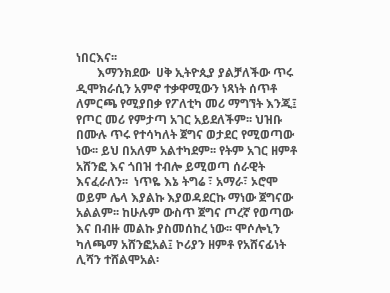ነበርእና፡፡
       እማንክደው  ሀቅ ኢትዮጲያ ያልቻለችው ጥሩ ዲሞክራሲን አምኖ ተቃዋሚውን ነጻነት ሰጥቶ ለምርጫ የሚያበቃ የፖለቲካ መሪ ማግኘት እንጂ፤ የጦር መሪ የምታጣ አገር አይደለችም፡፡ ህዝቡ በሙሉ ጥሩ የተሳካለት ጀግና ወታደር የሚወጣው ነው፡፡ ይህ በአለም አልተካደም፡፡ የትም አገር ዘምቶ አሸንፎ እና ጎበዝ ተብሎ ይሚወጣ ሰራዊት እናፈራለን፡፡  ነጥዬ እኔ ትግሬ ፣ አማራ፣ ኦሮሞ ወይም ሌላ እያልኩ እያወዳደርኩ ማነው ጀግናው አልልም፡፡ ከሁሉም ውስጥ ጀግና ጦረኛ የወጣው እና በብዙ መልኩ ያስመሰከረ ነው፡፡ ሞሶሎኒን  ካለጫማ አሸንፎአል፤ ኮሪያን ዘምቶ የአሸናፊነት ሊሻን ተሸልሞአል፡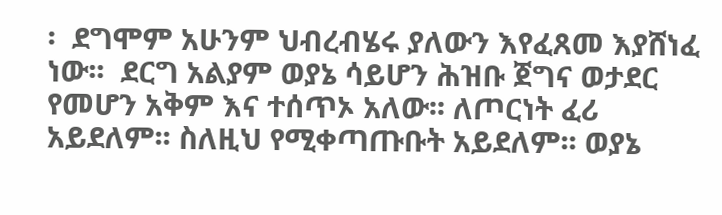፡  ደግሞም አሁንም ህብረብሄሩ ያለውን እየፈጸመ እያሸነፈ ነው፡፡  ደርግ አልያም ወያኔ ሳይሆን ሕዝቡ ጀግና ወታደር የመሆን አቅም እና ተሰጥኦ አለው፡፡ ለጦርነት ፈሪ አይደለም፡፡ ስለዚህ የሚቀጣጡቡት አይደለም፡፡ ወያኔ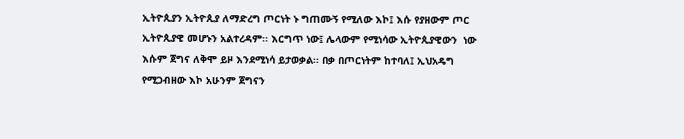ኢትዮጲያን ኢትዮጲያ ለማድረግ ጦርነት ኑ ግጠሙኝ የሚለው እኮ፤ እሱ የያዘውም ጦር ኢትዮጲያዊ መሆኑን አልተረዳም፡፡ እርግጥ ነው፤ ሌላውም የሚነሳው ኢትዮጲያዊውን  ነው እሱም ጀግና ለቅሞ ይዞ እንደሚነሳ ይታወቃል፡፡ በቃ በጦርነትም ከተባለ፤ ኢህአዴግ የሚጋብዘው እኮ አሁንም ጀግናን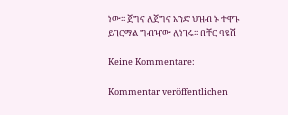ነው፡፡ ጀግና ለጀግና አንድ ህዝብ ኑ ተዋጉ ይገርማል ግብዣው ለነገሩ፡፡ በቸር ባዩሽ

Keine Kommentare:

Kommentar veröffentlichen